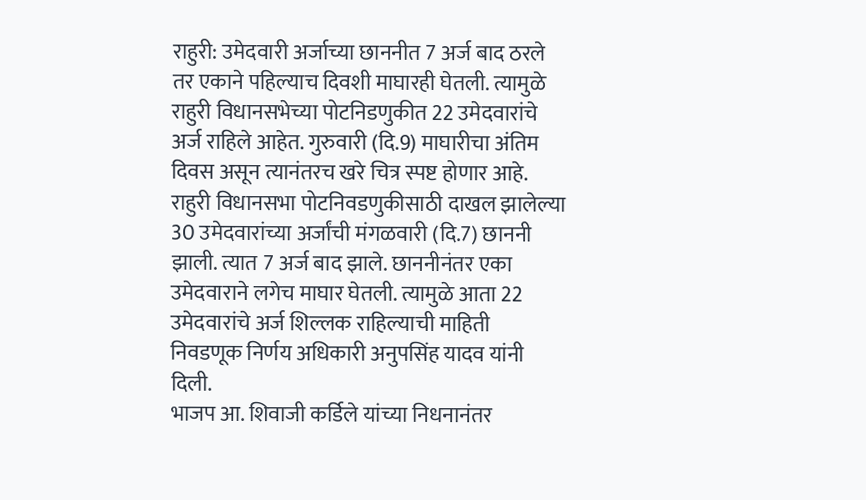राहुरी: उमेदवारी अर्जाच्या छाननीत 7 अर्ज बाद ठरले तर एकाने पहिल्याच दिवशी माघारही घेतली. त्यामुळे राहुरी विधानसभेच्या पोटनिडणुकीत 22 उमेदवारांचे अर्ज राहिले आहेत. गुरुवारी (दि.9) माघारीचा अंतिम दिवस असून त्यानंतरच खरे चित्र स्पष्ट होणार आहे.
राहुरी विधानसभा पोटनिवडणुकीसाठी दाखल झालेल्या 30 उमेदवारांच्या अर्जांची मंगळवारी (दि.7) छाननी झाली. त्यात 7 अर्ज बाद झाले. छाननीनंतर एका उमेदवाराने लगेच माघार घेतली. त्यामुळे आता 22 उमेदवारांचे अर्ज शिल्लक राहिल्याची माहिती निवडणूक निर्णय अधिकारी अनुपसिंह यादव यांनी दिली.
भाजप आ. शिवाजी कर्डिले यांच्या निधनानंतर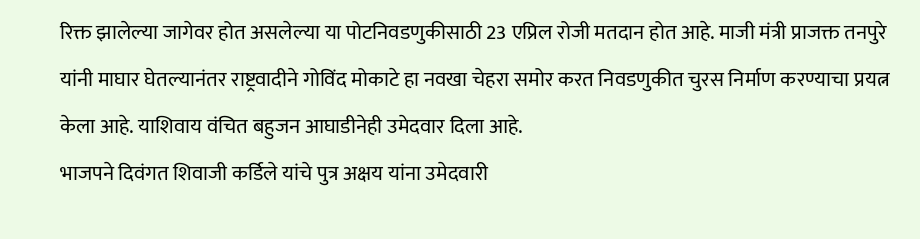रिक्त झालेल्या जागेवर होत असलेल्या या पोटनिवडणुकीसाठी 23 एप्रिल रोजी मतदान होत आहे. माजी मंत्री प्राजक्त तनपुरे यांनी माघार घेतल्यानंतर राष्ट्रवादीने गोविंद मोकाटे हा नवखा चेहरा समोर करत निवडणुकीत चुरस निर्माण करण्याचा प्रयत्न केला आहे. याशिवाय वंचित बहुजन आघाडीनेही उमेदवार दिला आहे.
भाजपने दिवंगत शिवाजी कर्डिले यांचे पुत्र अक्षय यांना उमेदवारी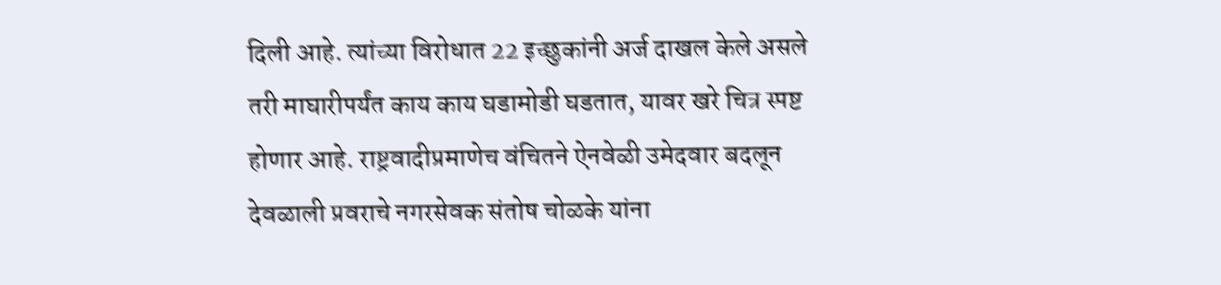दिली आहे. त्यांच्या विरोधात 22 इच्छुकांनी अर्ज दाखल केले असले तरी माघारीपर्यंत काय काय घडामोडी घडतात, यावर खरे चित्र स्पष्ट होणार आहे. राष्ट्रवादीप्रमाणेच वंचितने ऐनवेळी उमेदवार बदलून देवळाली प्रवराचे नगरसेवक संतोष चोळके यांना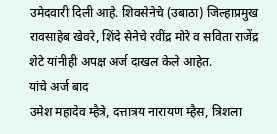उमेदवारी दिली आहे. शिवसेनेचे (उबाठा) जिल्हाप्रमुख रावसाहेब खेवरे, शिंदे सेनेचे रवींद्र मोरे व सविता राजेंद्र शेटे यांनीही अपक्ष अर्ज दाखल केले आहेत.
यांचे अर्ज बाद
उमेश महादेव म्हैत्रे, दत्तात्रय नारायण म्हैस, त्रिशला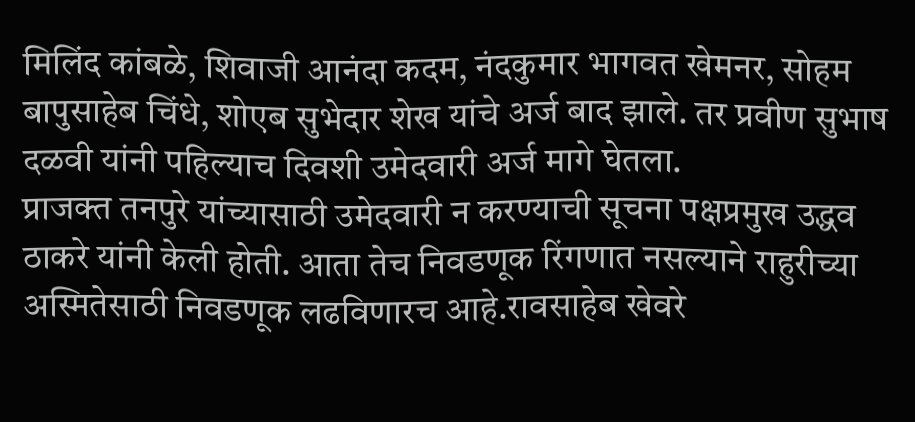मिलिंद कांबळे, शिवाजी आनंदा कदम, नंदकुमार भागवत खेमनर, सोहम बापुसाहेब चिंधे, शोएब सुभेदार शेख यांचे अर्ज बाद झाले. तर प्रवीण सुभाष दळवी यांनी पहिल्याच दिवशी उमेदवारी अर्ज मागे घेतला.
प्राजक्त तनपुरे यांच्यासाठी उमेदवारी न करण्याची सूचना पक्षप्रमुख उद्धव ठाकरे यांनी केली होती. आता तेच निवडणूक रिंगणात नसल्याने राहुरीच्या अस्मितेसाठी निवडणूक लढविणारच आहे.रावसाहेब खेवरे